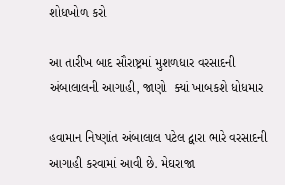શોધખોળ કરો

આ તારીખ બાદ સૌરાષ્ટ્રમાં મુશળધાર વરસાદની અંબાલાલની આગાહી, જાણો  ક્યાં ખાબકશે ધોધમાર

હવામાન નિષ્ણાંત અંબાલાલ પટેલ દ્વારા ભારે વરસાદની આગાહી કરવામાં આવી છે. મેઘરાજા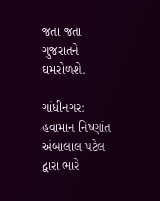જતા જતા ગુજરાતને ઘમરોળશે.

ગાંધીનગર: હવામાન નિષ્ણાંત અંબાલાલ પટેલ દ્વારા ભારે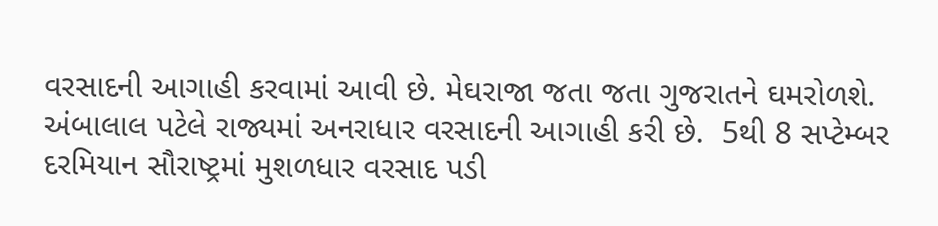વરસાદની આગાહી કરવામાં આવી છે. મેઘરાજા જતા જતા ગુજરાતને ઘમરોળશે. અંબાલાલ પટેલે રાજ્યમાં અનરાધાર વરસાદની આગાહી કરી છે.  5થી 8 સપ્ટેમ્બર દરમિયાન સૌરાષ્ટ્રમાં મુશળધાર વરસાદ પડી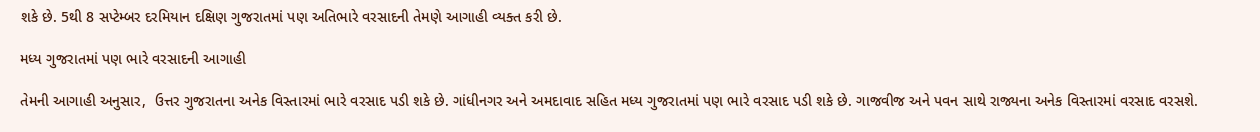શકે છે. 5થી 8 સપ્ટેમ્બર દરમિયાન દક્ષિણ ગુજરાતમાં પણ અતિભારે વરસાદની તેમણે આગાહી વ્યક્ત કરી છે.

મધ્ય ગુજરાતમાં પણ ભારે વરસાદની આગાહી

તેમની આગાહી અનુસાર,  ઉત્તર ગુજરાતના અનેક વિસ્તારમાં ભારે વરસાદ પડી શકે છે. ગાંધીનગર અને અમદાવાદ સહિત મધ્ય ગુજરાતમાં પણ ભારે વરસાદ પડી શકે છે. ગાજવીજ અને પવન સાથે રાજ્યના અનેક વિસ્તારમાં વરસાદ વરસશે.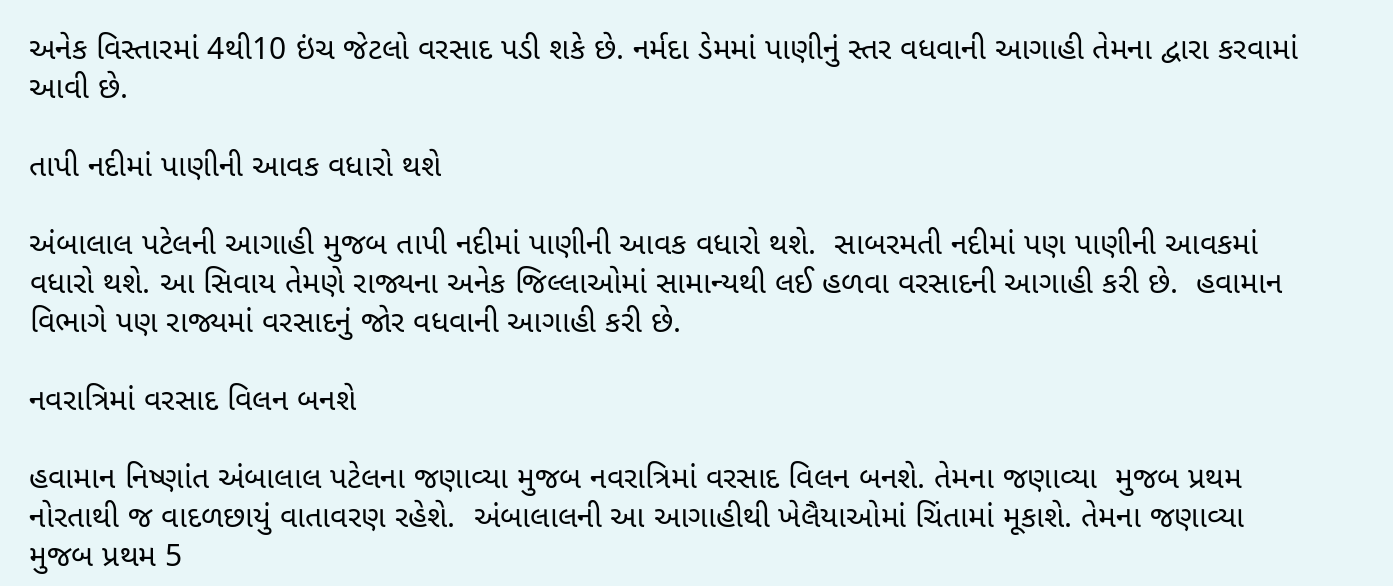અનેક વિસ્તારમાં 4થી10 ઇંચ જેટલો વરસાદ પડી શકે છે. નર્મદા ડેમમાં પાણીનું સ્તર વધવાની આગાહી તેમના દ્વારા કરવામાં આવી છે.

તાપી નદીમાં પાણીની આવક વધારો થશે

અંબાલાલ પટેલની આગાહી મુજબ તાપી નદીમાં પાણીની આવક વધારો થશે.  સાબરમતી નદીમાં પણ પાણીની આવકમાં વધારો થશે. આ સિવાય તેમણે રાજ્યના અનેક જિલ્લાઓમાં સામાન્યથી લઈ હળવા વરસાદની આગાહી કરી છે.  હવામાન વિભાગે પણ રાજ્યમાં વરસાદનું જોર વધવાની આગાહી કરી છે.

નવરાત્રિમાં વરસાદ વિલન બનશે

હવામાન નિષ્ણાંત અંબાલાલ પટેલના જણાવ્યા મુજબ નવરાત્રિમાં વરસાદ વિલન બનશે. તેમના જણાવ્યા  મુજબ પ્રથમ નોરતાથી જ વાદળછાયું વાતાવરણ રહેશે.  અંબાલાલની આ આગાહીથી ખેલૈયાઓમાં ચિંતામાં મૂકાશે. તેમના જણાવ્યા મુજબ પ્રથમ 5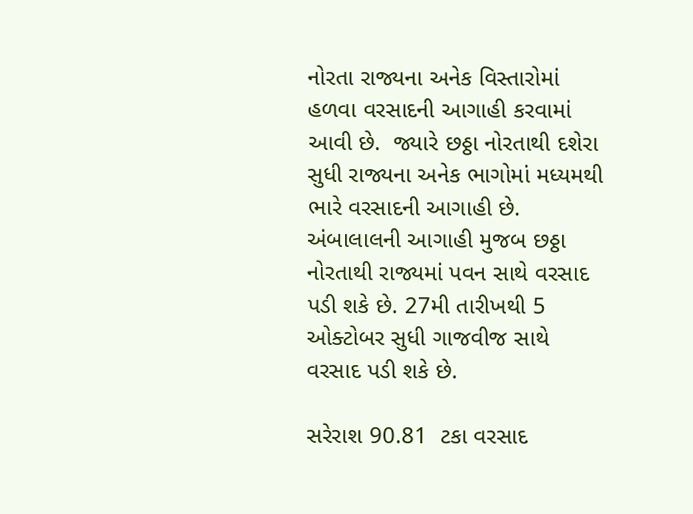નોરતા રાજ્યના અનેક વિસ્તારોમાં હળવા વરસાદની આગાહી કરવામાં આવી છે.  જ્યારે છઠ્ઠા નોરતાથી દશેરા સુધી રાજ્યના અનેક ભાગોમાં મધ્યમથી ભારે વરસાદની આગાહી છે. અંબાલાલની આગાહી મુજબ છઠ્ઠા નોરતાથી રાજ્યમાં પવન સાથે વરસાદ પડી શકે છે. 27મી તારીખથી 5 ઓક્ટોબર સુધી ગાજવીજ સાથે વરસાદ પડી શકે છે.

સરેરાશ 90.81  ટકા વરસાદ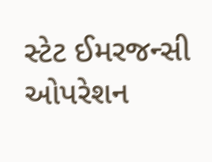સ્ટેટ ઈમરજન્સી ઓપરેશન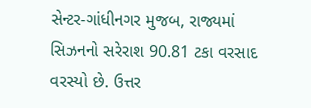સેન્ટર-ગાંધીનગર મુજબ, રાજ્યમાં સિઝનનો સરેરાશ 90.81 ટકા વરસાદ વરસ્યો છે. ઉત્તર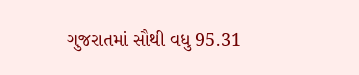ગુજરાતમાં સૌથી વધુ 95.31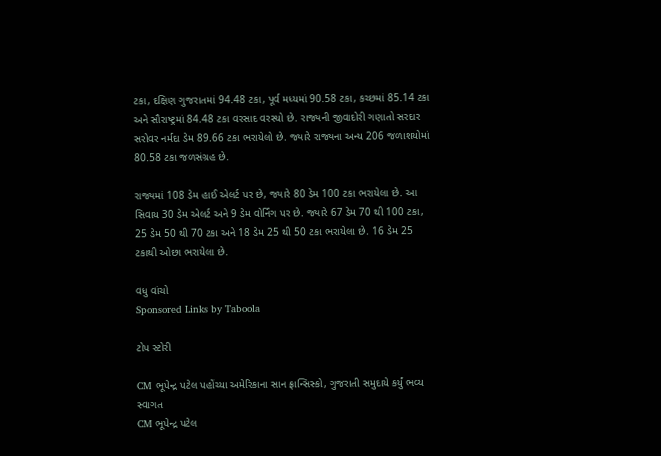ટકા, દક્ષિણ ગુજરાતમાં 94.48 ટકા, પૂર્વ મધ્યમાં 90.58 ટકા, કચ્છમાં 85.14 ટકા અને સૌરાષ્ટ્રમાં 84.48 ટકા વરસાદ વરસ્યો છે. રાજ્યની જીવાદોરી ગણાતો સરદાર સરોવર નર્મદા ડેમ 89.66 ટકા ભરાયેલો છે. જ્યારે રાજ્યના અન્ય 206 જળાશયોમાં 80.58 ટકા જળસંગ્રહ છે.

રાજ્યમાં 108 ડેમ હાઈ એલર્ટ પર છે, જ્યારે 80 ડેમ 100 ટકા ભરાયેલા છે. આ સિવાય 30 ડેમ એલર્ટ અને 9 ડેમ વોર્નિંગ પર છે. જ્યારે 67 ડેમ 70 થી 100 ટકા, 25 ડેમ 50 થી 70 ટકા અને 18 ડેમ 25 થી 50 ટકા ભરાયેલા છે. 16 ડેમ 25 ટકાથી ઓછા ભરાયેલા છે.

વધુ વાંચો
Sponsored Links by Taboola

ટોપ સ્ટોરી

CM ભૂપેન્દ્ર પટેલ પહોંચ્યા અમેરિકાના સાન ફ્રાન્સિસ્કો, ગુજરાતી સમુદાયે કર્યું ભવ્ય સ્વાગત
CM ભૂપેન્દ્ર પટેલ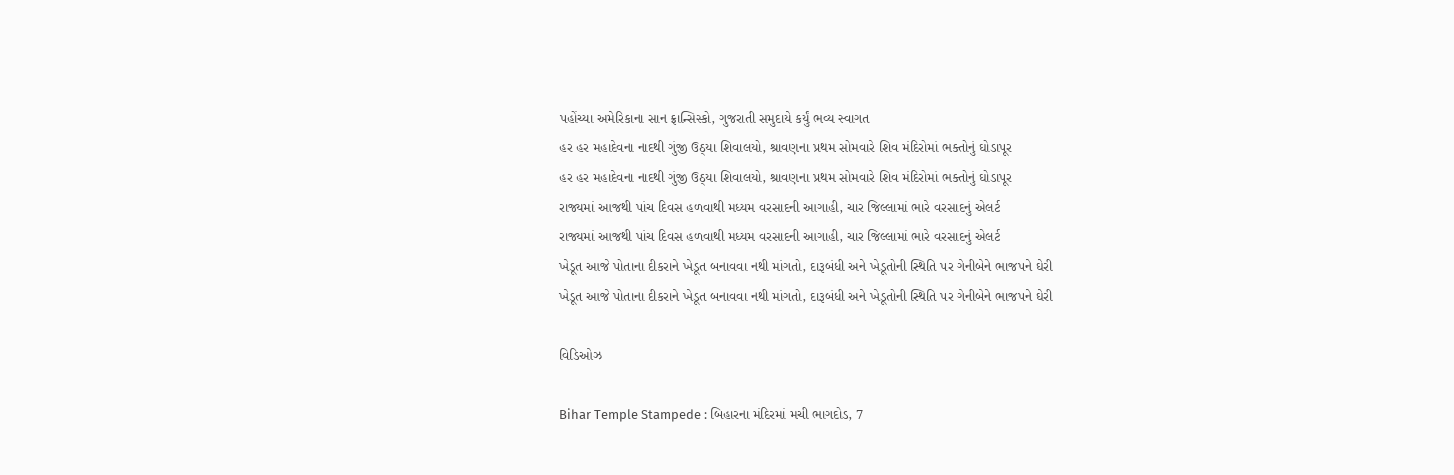પહોંચ્યા અમેરિકાના સાન ફ્રાન્સિસ્કો, ગુજરાતી સમુદાયે કર્યું ભવ્ય સ્વાગત
હર હર મહાદેવના નાદથી ગુંજી ઉઠ્યા શિવાલયો, શ્રાવણના પ્રથમ સોમવારે શિવ મંદિરોમાં ભક્તોનું ઘોડાપૂર
હર હર મહાદેવના નાદથી ગુંજી ઉઠ્યા શિવાલયો, શ્રાવણના પ્રથમ સોમવારે શિવ મંદિરોમાં ભક્તોનું ઘોડાપૂર
રાજ્યમાં આજથી પાંચ દિવસ હળવાથી મધ્યમ વરસાદની આગાહી, ચાર જિલ્લામાં ભારે વરસાદનું એલર્ટ
રાજ્યમાં આજથી પાંચ દિવસ હળવાથી મધ્યમ વરસાદની આગાહી, ચાર જિલ્લામાં ભારે વરસાદનું એલર્ટ
ખેડૂત આજે પોતાના દીકરાને ખેડૂત બનાવવા નથી માંગતો, દારૂબંધી અને ખેડૂતોની સ્થિતિ પર ગેનીબેને ભાજપને ઘેરી
ખેડૂત આજે પોતાના દીકરાને ખેડૂત બનાવવા નથી માંગતો, દારૂબંધી અને ખેડૂતોની સ્થિતિ પર ગેનીબેને ભાજપને ઘેરી

વિડિઓઝ

Bihar Temple Stampede : બિહારના મંદિરમાં મચી ભાગદોડ, 7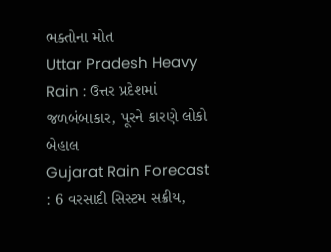ભક્તોના મોત
Uttar Pradesh Heavy Rain : ઉત્તર પ્રદેશમાં જળબંબાકાર, પૂરને કારણે લોકો બેહાલ
Gujarat Rain Forecast : 6 વરસાદી સિસ્ટમ સક્રીય,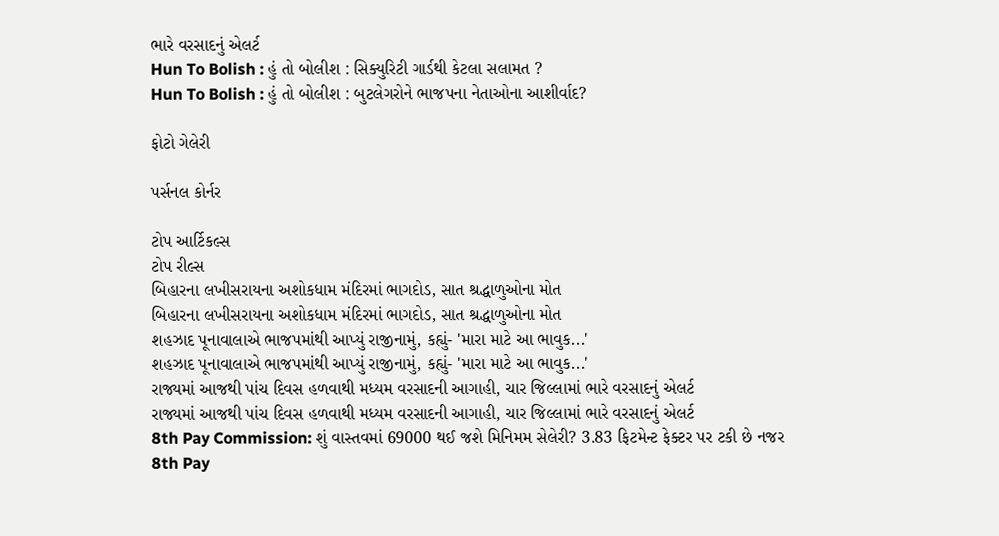ભારે વરસાદનું એલર્ટ
Hun To Bolish : હું તો બોલીશ : સિક્યુરિટી ગાર્ડથી કેટલા સલામત ?
Hun To Bolish : હું તો બોલીશ : બુટલેગરોને ભાજપના નેતાઓના આશીર્વાદ?

ફોટો ગેલેરી

પર્સનલ કોર્નર

ટોપ આર્ટિકલ્સ
ટોપ રીલ્સ
બિહારના લખીસરાયના અશોકધામ મંદિરમાં ભાગદોડ, સાત શ્રદ્ધાળુઓના મોત
બિહારના લખીસરાયના અશોકધામ મંદિરમાં ભાગદોડ, સાત શ્રદ્ધાળુઓના મોત
શહઝાદ પૂનાવાલાએ ભાજપમાંથી આપ્યું રાજીનામું, કહ્યું- 'મારા માટે આ ભાવુક...'
શહઝાદ પૂનાવાલાએ ભાજપમાંથી આપ્યું રાજીનામું, કહ્યું- 'મારા માટે આ ભાવુક...'
રાજ્યમાં આજથી પાંચ દિવસ હળવાથી મધ્યમ વરસાદની આગાહી, ચાર જિલ્લામાં ભારે વરસાદનું એલર્ટ
રાજ્યમાં આજથી પાંચ દિવસ હળવાથી મધ્યમ વરસાદની આગાહી, ચાર જિલ્લામાં ભારે વરસાદનું એલર્ટ
8th Pay Commission: શું વાસ્તવમાં 69000 થઈ જશે મિનિમમ સેલેરી? 3.83 ફિટમેન્ટ ફેક્ટર પર ટકી છે નજર
8th Pay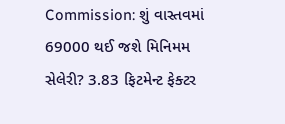Commission: શું વાસ્તવમાં 69000 થઈ જશે મિનિમમ સેલેરી? 3.83 ફિટમેન્ટ ફેક્ટર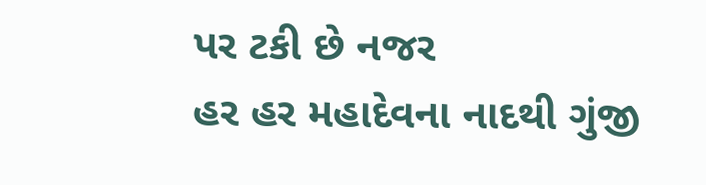પર ટકી છે નજર
હર હર મહાદેવના નાદથી ગુંજી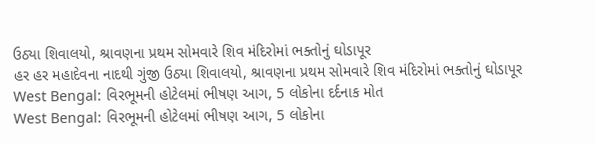ઉઠ્યા શિવાલયો, શ્રાવણના પ્રથમ સોમવારે શિવ મંદિરોમાં ભક્તોનું ઘોડાપૂર
હર હર મહાદેવના નાદથી ગુંજી ઉઠ્યા શિવાલયો, શ્રાવણના પ્રથમ સોમવારે શિવ મંદિરોમાં ભક્તોનું ઘોડાપૂર
West Bengal: વિરભૂમની હોટેલમાં ભીષણ આગ, 5 લોકોના દર્દનાક મોત
West Bengal: વિરભૂમની હોટેલમાં ભીષણ આગ, 5 લોકોના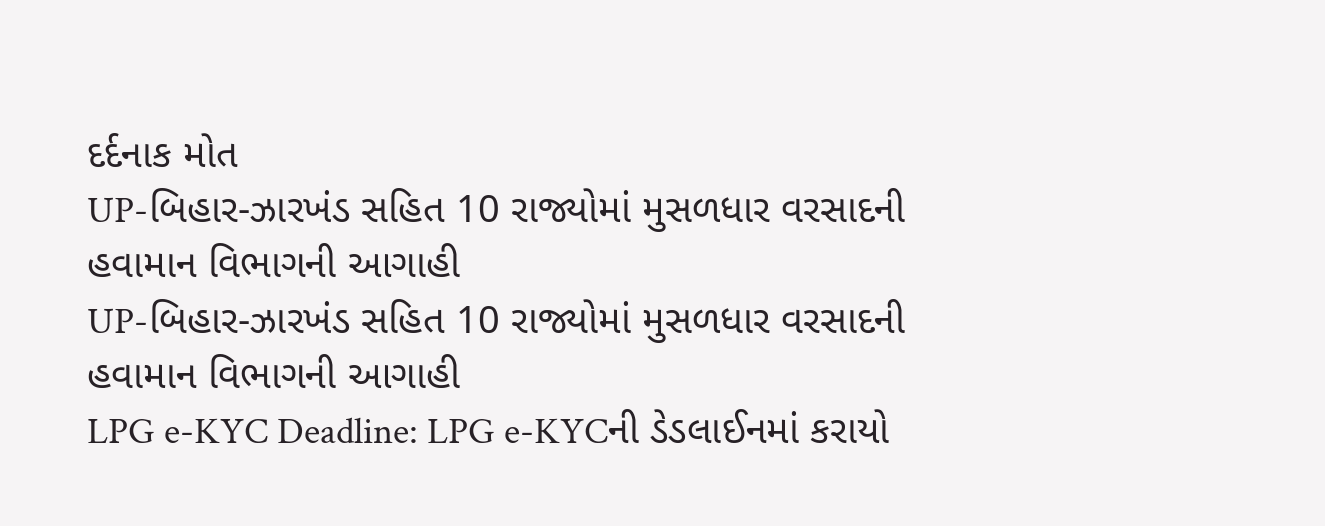દર્દનાક મોત
UP-બિહાર-ઝારખંડ સહિત 10 રાજ્યોમાં મુસળધાર વરસાદની હવામાન વિભાગની આગાહી
UP-બિહાર-ઝારખંડ સહિત 10 રાજ્યોમાં મુસળધાર વરસાદની હવામાન વિભાગની આગાહી
LPG e-KYC Deadline: LPG e-KYCની ડેડલાઈનમાં કરાયો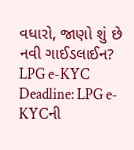વધારો, જાણો શું છે નવી ગાઈડલાઈન?
LPG e-KYC Deadline: LPG e-KYCની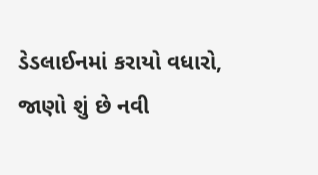ડેડલાઈનમાં કરાયો વધારો, જાણો શું છે નવી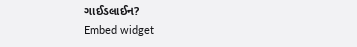ગાઈડલાઈન?
Embed widget